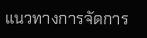แนวทางการจัดการ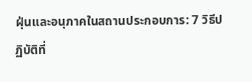ฝุ่นและอนุภาคในสถานประกอบการ: 7 วิธีปฏิบัติที่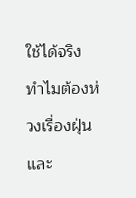ใช้ได้จริง
ทำไมต้องห่วงเรื่องฝุ่นและ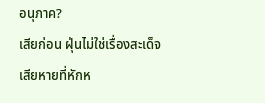อนุภาค?
เสียก่อน ฝุ่นไม่ใช่เรื่องสะเด็จเสียหายที่หักห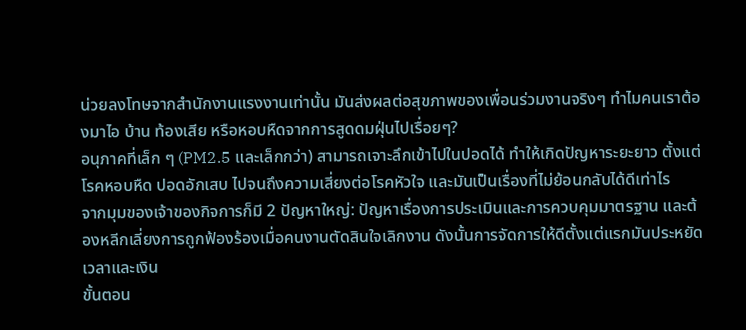น่วยลงโทษจากสำนักงานแรงงานเท่านั้น มันส่งผลต่อสุขภาพของเพื่อนร่วมงานจริงๆ ทำไมคนเราต้องมาไอ บ้าน ท้องเสีย หรือหอบหืดจากการสูดดมฝุ่นไปเรื่อยๆ?
อนุภาคที่เล็ก ๆ (PM2.5 และเล็กกว่า) สามารถเจาะลึกเข้าไปในปอดได้ ทำให้เกิดปัญหาระยะยาว ตั้งแต่โรคหอบหืด ปอดอักเสบ ไปจนถึงความเสี่ยงต่อโรคหัวใจ และมันเป็นเรื่องที่ไม่ย้อนกลับได้ดีเท่าไร
จากมุมของเจ้าของกิจการก็มี 2 ปัญหาใหญ่: ปัญหาเรื่องการประเมินและการควบคุมมาตรฐาน และต้องหลีกเลี่ยงการถูกฟ้องร้องเมื่อคนงานตัดสินใจเลิกงาน ดังนั้นการจัดการให้ดีตั้งแต่แรกมันประหยัดเวลาและเงิน
ขั้นตอน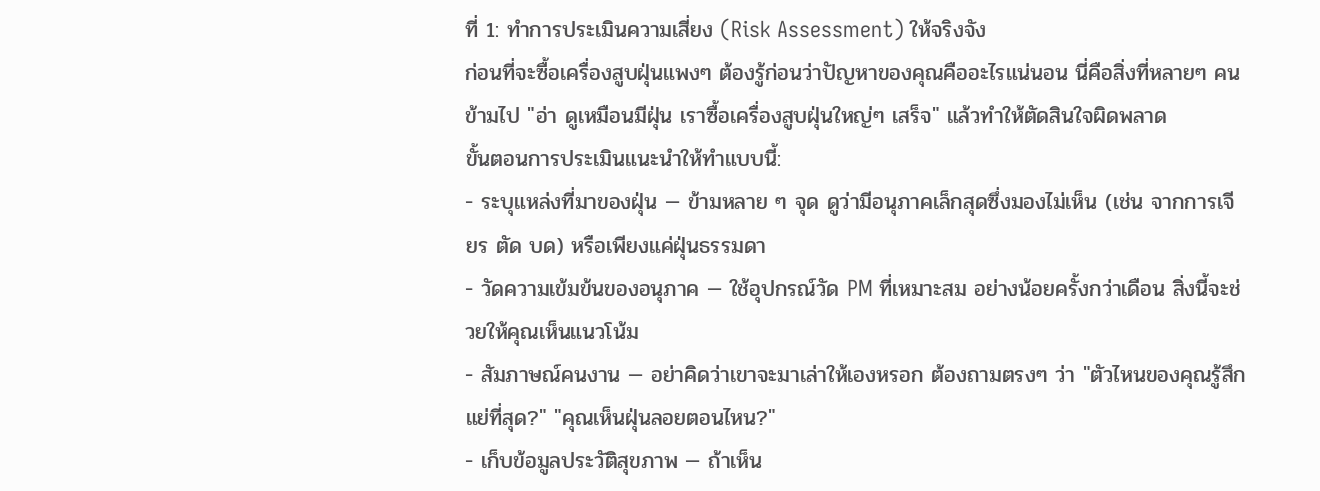ที่ 1: ทำการประเมินความเสี่ยง (Risk Assessment) ให้จริงจัง
ก่อนที่จะซื้อเครื่องสูบฝุ่นแพงๆ ต้องรู้ก่อนว่าปัญหาของคุณคืออะไรแน่นอน นี่คือสิ่งที่หลายๆ คนข้ามไป "อ่า ดูเหมือนมีฝุ่น เราซื้อเครื่องสูบฝุ่นใหญ่ๆ เสร็จ" แล้วทำให้ตัดสินใจผิดพลาด
ขั้นตอนการประเมินแนะนำให้ทำแบบนี้:
- ระบุแหล่งที่มาของฝุ่น — ข้ามหลาย ๆ จุด ดูว่ามีอนุภาคเล็กสุดซึ่งมองไม่เห็น (เช่น จากการเจียร ตัด บด) หรือเพียงแค่ฝุ่นธรรมดา
- วัดความเข้มข้นของอนุภาค — ใช้อุปกรณ์วัด PM ที่เหมาะสม อย่างน้อยครั้งกว่าเดือน สิ่งนี้จะช่วยให้คุณเห็นแนวโน้ม
- สัมภาษณ์คนงาน — อย่าคิดว่าเขาจะมาเล่าให้เองหรอก ต้องถามตรงๆ ว่า "ตัวไหนของคุณรู้สึกแย่ที่สุด?" "คุณเห็นฝุ่นลอยตอนไหน?"
- เก็บข้อมูลประวัติสุขภาพ — ถ้าเห็น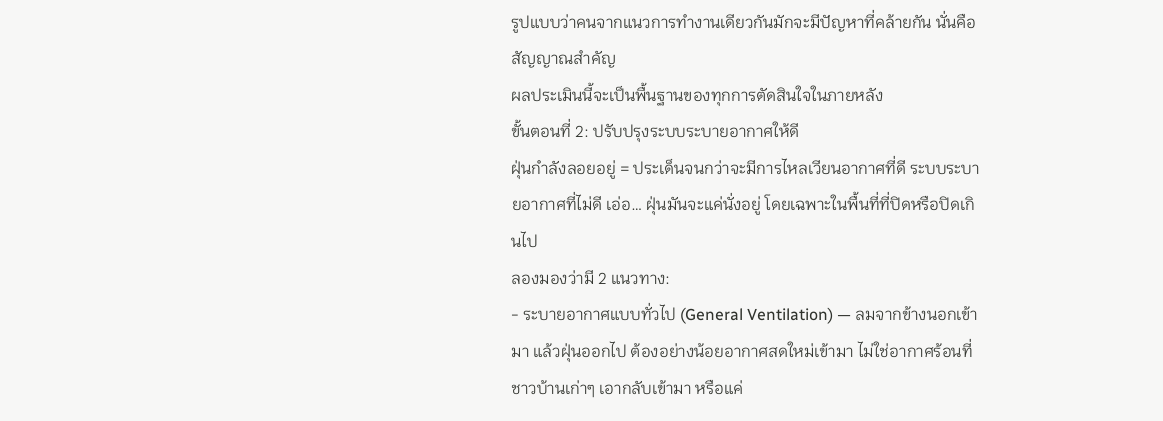รูปแบบว่าคนจากแนวการทำงานเดียวกันมักจะมีปัญหาที่คล้ายกัน นั่นคือสัญญาณสำคัญ
ผลประเมินนี้จะเป็นพื้นฐานของทุกการตัดสินใจในภายหลัง
ขั้นตอนที่ 2: ปรับปรุงระบบระบายอากาศให้ดี
ฝุ่นกำลังลอยอยู่ = ประเด็นจนกว่าจะมีการไหลเวียนอากาศที่ดี ระบบระบายอากาศที่ไม่ดี เอ่อ… ฝุ่นมันจะแค่นั่งอยู่ โดยเฉพาะในพื้นที่ที่ปิดหรือปิดเกินไป
ลองมองว่ามี 2 แนวทาง:
- ระบายอากาศแบบทั่วไป (General Ventilation) — ลมจากข้างนอกเข้ามา แล้วฝุ่นออกไป ต้องอย่างน้อยอากาศสดใหม่เข้ามา ไม่ใช่อากาศร้อนที่ชาวบ้านเก่าๆ เอากลับเข้ามา หรือแค่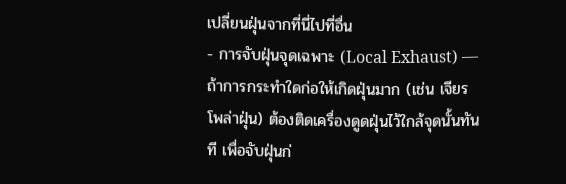เปลี่ยนฝุ่นจากที่นี่ไปที่อื่น
- การจับฝุ่นจุดเฉพาะ (Local Exhaust) — ถ้าการกระทำใดก่อให้เกิดฝุ่นมาก (เช่น เจียร โพล่าฝุ่น) ต้องติดเครื่องดูดฝุ่นไว้ใกล้จุดนั้นทันที เพื่อจับฝุ่นก่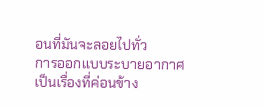อนที่มันจะลอยไปทั่ว
การออกแบบระบายอากาศเป็นเรื่องที่ค่อนข้าง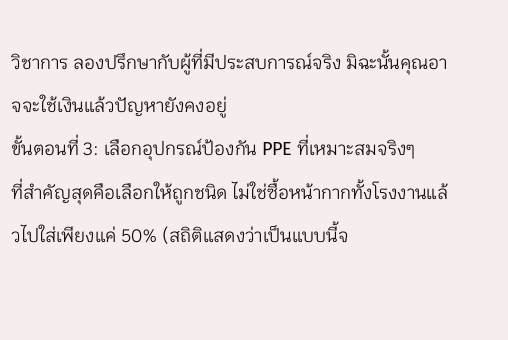วิชาการ ลองปรึกษากับผู้ที่มีประสบการณ์จริง มิฉะนั้นคุณอาจจะใช้เงินแล้วปัญหายังคงอยู่
ขั้นตอนที่ 3: เลือกอุปกรณ์ป้องกัน PPE ที่เหมาะสมจริงๆ
ที่สำคัญสุดคือเลือกให้ถูกชนิด ไม่ใช่ซื้อหน้ากากทั้งโรงงานแล้วไปใส่เพียงแค่ 50% (สถิติแสดงว่าเป็นแบบนี้จ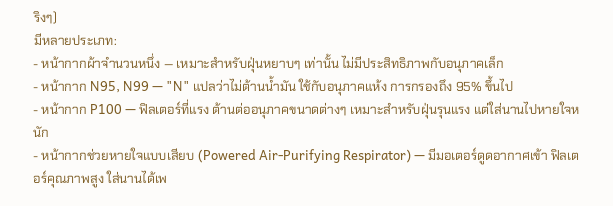ริงๆ)
มีหลายประเภท:
- หน้ากากผ้าจำนวนหนึ่ง — เหมาะสำหรับฝุ่นหยาบๆ เท่านั้น ไม่มีประสิทธิภาพกับอนุภาคเล็ก
- หน้ากาก N95, N99 — "N" แปลว่าไม่ต้านน้ำมัน ใช้กับอนุภาคแห้ง การกรองถึง 95% ขึ้นไป
- หน้ากาก P100 — ฟิลเตอร์ที่แรง ต้านต่ออนุภาคขนาดต่างๆ เหมาะสำหรับฝุ่นรุนแรง แต่ใส่นานไปหายใจหนัก
- หน้ากากช่วยหายใจแบบเสียบ (Powered Air-Purifying Respirator) — มีมอเตอร์ดูดอากาศเข้า ฟิลเตอร์คุณภาพสูง ใส่นานได้เพ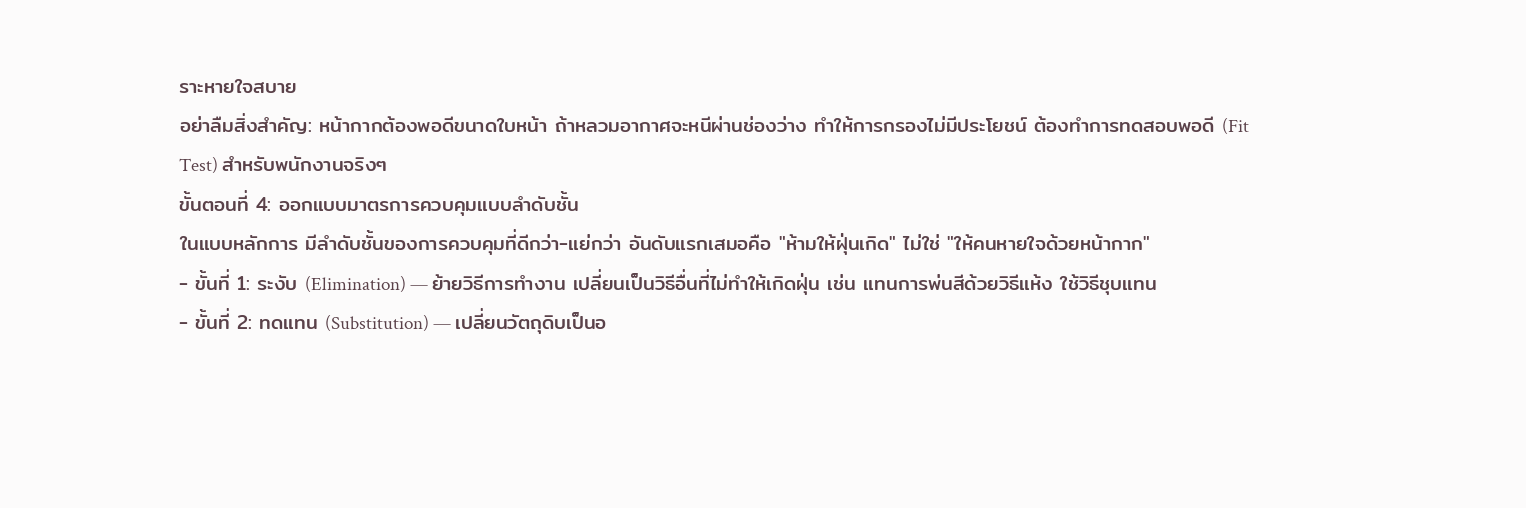ราะหายใจสบาย
อย่าลืมสิ่งสำคัญ: หน้ากากต้องพอดีขนาดใบหน้า ถ้าหลวมอากาศจะหนีผ่านช่องว่าง ทำให้การกรองไม่มีประโยชน์ ต้องทำการทดสอบพอดี (Fit Test) สำหรับพนักงานจริงๆ
ขั้นตอนที่ 4: ออกแบบมาตรการควบคุมแบบลำดับชั้น
ในแบบหลักการ มีลำดับชั้นของการควบคุมที่ดีกว่า-แย่กว่า อันดับแรกเสมอคือ "ห้ามให้ฝุ่นเกิด" ไม่ใช่ "ให้คนหายใจด้วยหน้ากาก"
- ขั้นที่ 1: ระงับ (Elimination) — ย้ายวิธีการทำงาน เปลี่ยนเป็นวิธีอื่นที่ไม่ทำให้เกิดฝุ่น เช่น แทนการพ่นสีด้วยวิธีแห้ง ใช้วิธีชุบแทน
- ขั้นที่ 2: ทดแทน (Substitution) — เปลี่ยนวัตถุดิบเป็นอ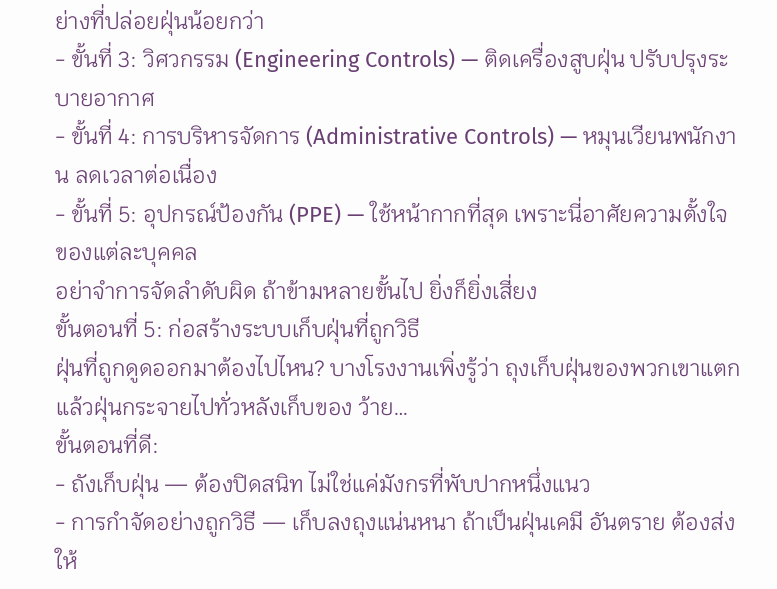ย่างที่ปล่อยฝุ่นน้อยกว่า
- ขั้นที่ 3: วิศวกรรม (Engineering Controls) — ติดเครื่องสูบฝุ่น ปรับปรุงระบายอากาศ
- ขั้นที่ 4: การบริหารจัดการ (Administrative Controls) — หมุนเวียนพนักงาน ลดเวลาต่อเนื่อง
- ขั้นที่ 5: อุปกรณ์ป้องกัน (PPE) — ใช้หน้ากากที่สุด เพราะนี่อาศัยความตั้งใจของแต่ละบุคคล
อย่าจำการจัดลำดับผิด ถ้าข้ามหลายขั้นไป ยิ่งก็ยิ่งเสี่ยง
ขั้นตอนที่ 5: ก่อสร้างระบบเก็บฝุ่นที่ถูกวิธี
ฝุ่นที่ถูกดูดออกมาต้องไปไหน? บางโรงงานเพิ่งรู้ว่า ถุงเก็บฝุ่นของพวกเขาแตกแล้วฝุ่นกระจายไปทั่วหลังเก็บของ ว้าย…
ขั้นตอนที่ดี:
- ถังเก็บฝุ่น — ต้องปิดสนิท ไม่ใช่แค่มังกรที่พับปากหนึ่งแนว
- การกำจัดอย่างถูกวิธี — เก็บลงถุงแน่นหนา ถ้าเป็นฝุ่นเคมี อันตราย ต้องส่งให้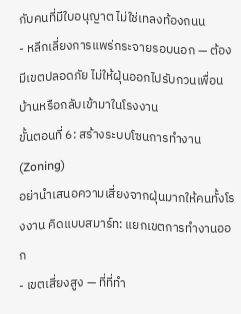กับคนที่มีใบอนุญาต ไม่ใช่เทลงท้องถนน
- หลีกเลี่ยงการแพร่กระจายรอบนอก — ต้องมีเขตปลอดภัย ไม่ให้ฝุ่นออกไปรับกวนเพื่อนบ้านหรือกลับเข้ามาในโรงงาน
ขั้นตอนที่ 6: สร้างระบบโซนการทำงาน (Zoning)
อย่านำเสนอความเสี่ยงจากฝุ่นมากให้คนทั้งโรงงาน คิดแบบสมาร์ท: แยกเขตการทำงานออก
- เขตเสี่ยงสูง — ที่ที่ทำ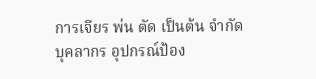การเจียร พ่น ตัด เป็นต้น จำกัดบุคลากร อุปกรณ์ป้อง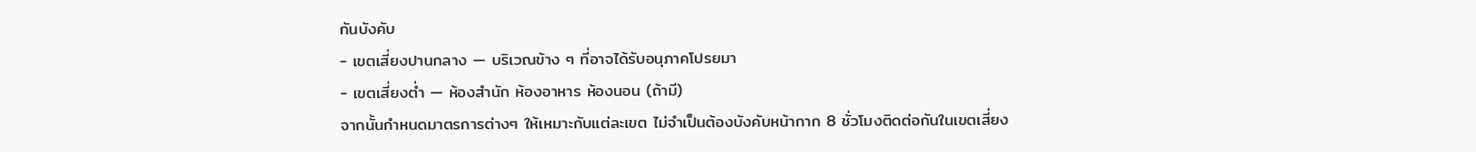กันบังคับ
- เขตเสี่ยงปานกลาง — บริเวณข้าง ๆ ที่อาจได้รับอนุภาคโปรยมา
- เขตเสี่ยงต่ำ — ห้องสำนัก ห้องอาหาร ห้องนอน (ถ้ามี)
จากนั้นกำหนดมาตรการต่างๆ ให้เหมาะกับแต่ละเขต ไม่จำเป็นต้องบังคับหน้ากาก 8 ชั่วโมงติดต่อกันในเขตเสี่ยง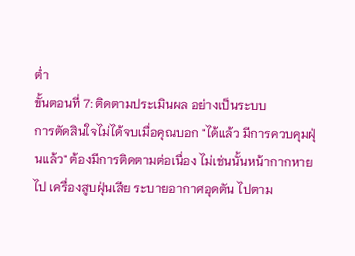ต่ำ
ขั้นตอนที่ 7: ติดตามประเมินผล อย่างเป็นระบบ
การตัดสินใจไม่ได้จบเมื่อคุณบอก "ได้แล้ว มีการควบคุมฝุ่นแล้ว" ต้องมีการติดตามต่อเนื่อง ไม่เช่นนั้นหน้ากากหายไป เครื่องสูบฝุ่นเสีย ระบายอากาศอุดตัน ไปตาม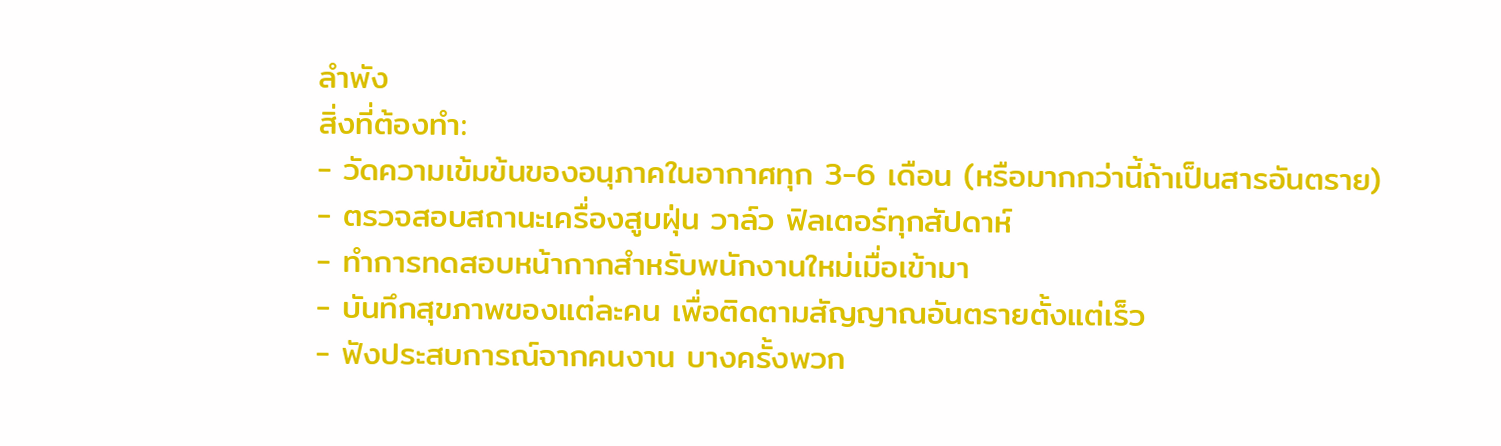ลำพัง
สิ่งที่ต้องทำ:
- วัดความเข้มข้นของอนุภาคในอากาศทุก 3-6 เดือน (หรือมากกว่านี้ถ้าเป็นสารอันตราย)
- ตรวจสอบสถานะเครื่องสูบฝุ่น วาล์ว ฟิลเตอร์ทุกสัปดาห์
- ทำการทดสอบหน้ากากสำหรับพนักงานใหม่เมื่อเข้ามา
- บันทึกสุขภาพของแต่ละคน เพื่อติดตามสัญญาณอันตรายตั้งแต่เร็ว
- ฟังประสบการณ์จากคนงาน บางครั้งพวก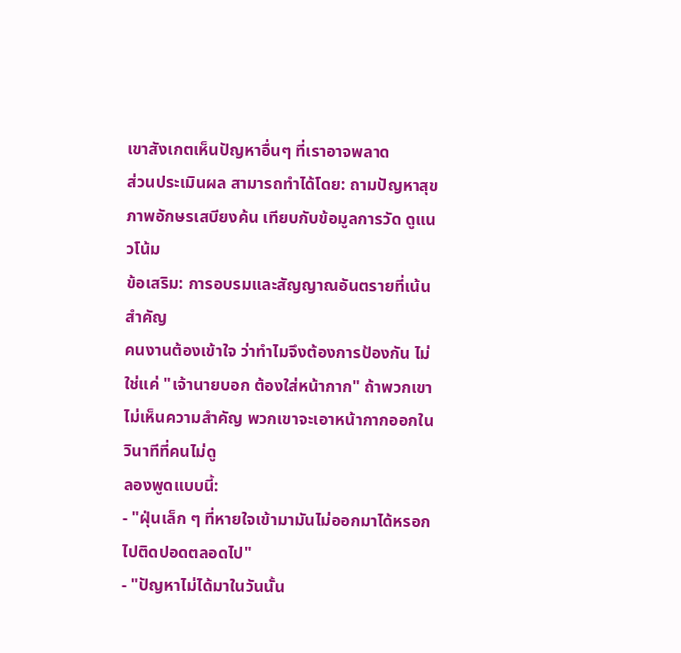เขาสังเกตเห็นปัญหาอื่นๆ ที่เราอาจพลาด
ส่วนประเมินผล สามารถทำได้โดย: ถามปัญหาสุขภาพอักษรเสบียงค้น เทียบกับข้อมูลการวัด ดูแนวโน้ม
ข้อเสริม: การอบรมและสัญญาณอันตรายที่เน้นสำคัญ
คนงานต้องเข้าใจ ว่าทำไมจึงต้องการป้องกัน ไม่ใช่แค่ "เจ้านายบอก ต้องใส่หน้ากาก" ถ้าพวกเขาไม่เห็นความสำคัญ พวกเขาจะเอาหน้ากากออกในวินาทีที่คนไม่ดู
ลองพูดแบบนี้:
- "ฝุ่นเล็ก ๆ ที่หายใจเข้ามามันไม่ออกมาได้หรอก ไปติดปอดตลอดไป"
- "ปัญหาไม่ได้มาในวันนั้น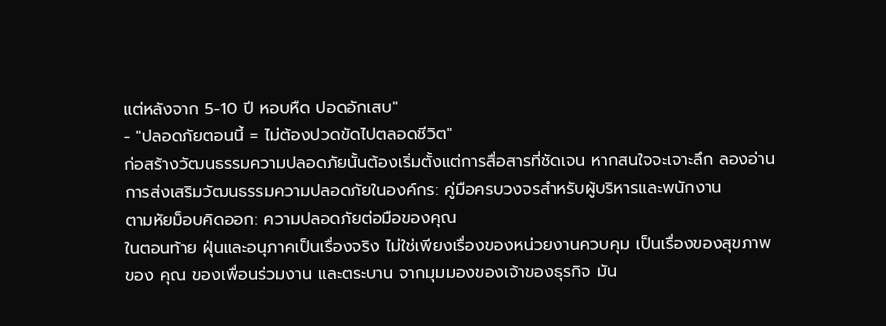แต่หลังจาก 5-10 ปี หอบหืด ปอดอักเสบ"
- "ปลอดภัยตอนนี้ = ไม่ต้องปวดขัดไปตลอดชีวิต"
ก่อสร้างวัฒนธรรมความปลอดภัยนั้นต้องเริ่มตั้งแต่การสื่อสารที่ชัดเจน หากสนใจจะเจาะลึก ลองอ่าน การส่งเสริมวัฒนธรรมความปลอดภัยในองค์กร: คู่มือครบวงจรสำหรับผู้บริหารและพนักงาน
ตามหัยม็อบคิดออก: ความปลอดภัยต่อมือของคุณ
ในตอนท้าย ฝุ่นและอนุภาคเป็นเรื่องจริง ไม่ใช่เพียงเรื่องของหน่วยงานควบคุม เป็นเรื่องของสุขภาพ ของ คุณ ของเพื่อนร่วมงาน และตระบาน จากมุมมองของเจ้าของธุรกิจ มัน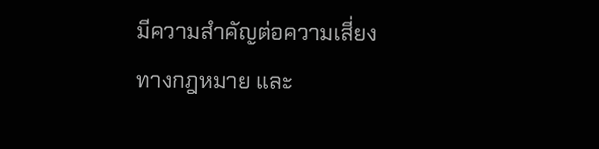มีความสำคัญต่อความเสี่ยงทางกฎหมาย และ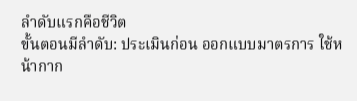ลำดับแรกคือชีวิต
ขั้นตอนมีลำดับ: ประเมินก่อน ออกแบบมาตรการ ใช้หน้ากาก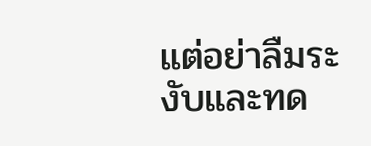แต่อย่าลืมระงับและทด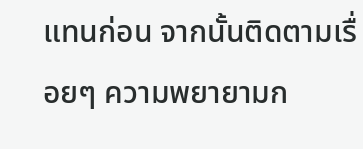แทนก่อน จากนั้นติดตามเรื่อยๆ ความพยายามก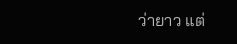ว่ายาว แต่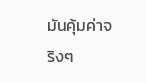มันคุ้มค่าจริงๆ